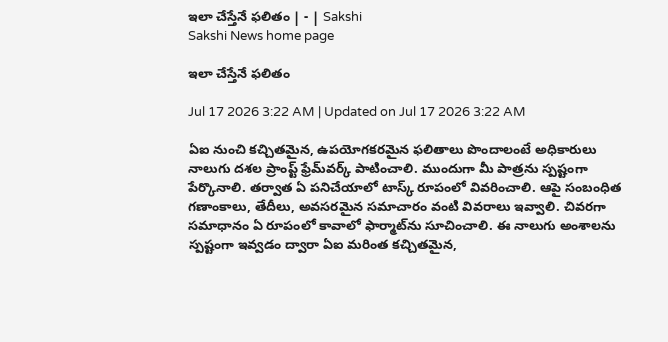ఇలా చేస్తేనే ఫలితం | - | Sakshi
Sakshi News home page

ఇలా చేస్తేనే ఫలితం

Jul 17 2026 3:22 AM | Updated on Jul 17 2026 3:22 AM

ఏఐ నుంచి కచ్చితమైన, ఉపయోగకరమైన ఫలితాలు పొందాలంటే అధికారులు నాలుగు దశల ప్రాంప్ట్‌ ఫ్రేమ్‌వర్క్‌ పాటించాలి. ముందుగా మీ పాత్రను స్పష్టంగా పేర్కొనాలి. తర్వాత ఏ పనిచేయాలో టాస్క్‌ రూపంలో వివరించాలి. ఆపై సంబంధిత గణాంకాలు, తేదీలు, అవసరమైన సమాచారం వంటి వివరాలు ఇవ్వాలి. చివరగా సమాధానం ఏ రూపంలో కావాలో ఫార్మాట్‌ను సూచించాలి. ఈ నాలుగు అంశాలను స్పష్టంగా ఇవ్వడం ద్వారా ఏఐ మరింత కచ్చితమైన,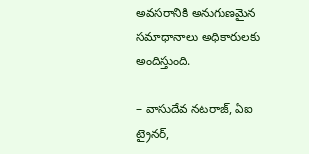అవసరానికి అనుగుణమైన సమాధానాలు అధికారులకు అందిస్తుంది.

– వాసుదేవ నటరాజ్‌, ఏఐ ట్రైనర్‌,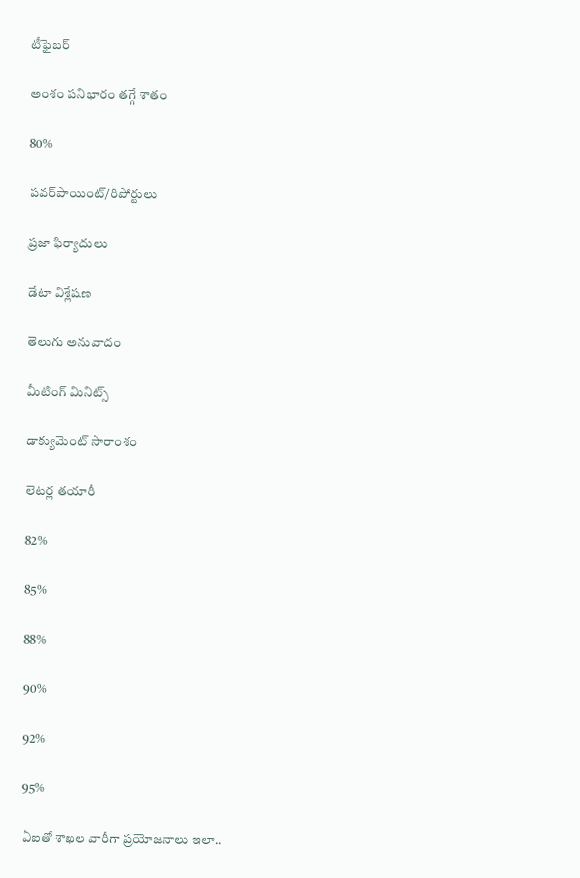టీఫైబర్‌

అంశం పనిభారం తగ్గే శాతం

80%

పవర్‌పాయింట్‌/రిపోర్టులు

ప్రజా ఫిర్యాదులు

డేటా విశ్లేషణ

తెలుగు అనువాదం

మీటింగ్‌ మినిట్స్‌

డాక్యుమెంట్‌ సారాంశం

లెటర్ల తయారీ

82%

85%

88%

90%

92%

95%

ఏఐతో శాఖల వారీగా ప్రయోజనాలు ఇలా..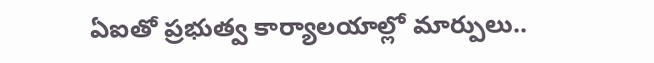ఏఐతో ప్రభుత్వ కార్యాలయాల్లో మార్పులు..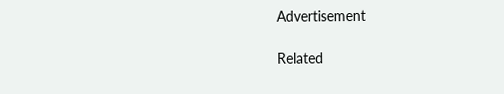Advertisement

Related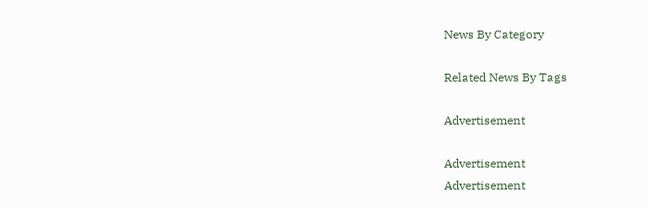News By Category

Related News By Tags

Advertisement

Advertisement
Advertisement